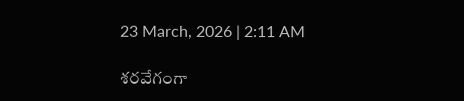23 March, 2026 | 2:11 AM

శరవేగంగా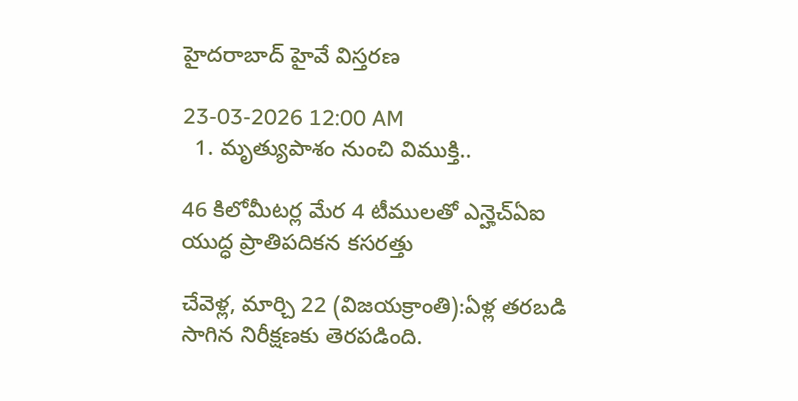హైదరాబాద్ హైవే విస్తరణ

23-03-2026 12:00 AM
  1. మృత్యుపాశం నుంచి విముక్తి..

46 కిలోమీటర్ల మేర 4 టీములతో ఎన్హెచ్‌ఏఐ యుద్ధ ప్రాతిపదికన కసరత్తు

చేవెళ్ల, మార్చి 22 (విజయక్రాంతి):ఏళ్ల తరబడి సాగిన నిరీక్షణకు తెరపడింది.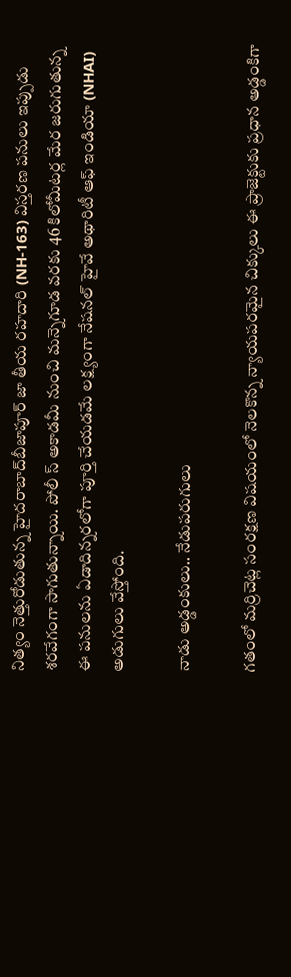నిత్యం నెత్తురోడుతున్న హైదరాబాద్‌బీజాపూర్ జా తీయ రహదారి (NH-163) విస్తరణ పనులు ఇప్పుడు శరవేగంగా సాగుతున్నాయి. పోలీ స్ అకాడమీ నుంచి మన్నెగూడ వరకు 46 కిలోమీటర్ల మేర జరుగుతున్న ఈ పనులను ఏడాదిన్నరలోగా పూర్తి చేయడమే లక్ష్యంగా నేషనల్ హైవే అథారిటీ ఆఫ్ ఇండియా (NHAI) అడుగులు వేస్తోంది.

నాడు అడ్డంకులు.. నేడుపరుగులు

గతంలో మర్రిచెట్ల సంరక్షణ విషయంలో నెలకొన్న న్యాయపరమైన చిక్కులు ఈ ప్రాజెక్టుకు ప్రధాన అడ్డంకిగా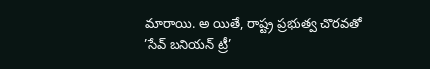మారాయి. అ యితే, రాష్ట్ర ప్రభుత్వ చొరవతో ’సేవ్ బనియన్ ట్రీ’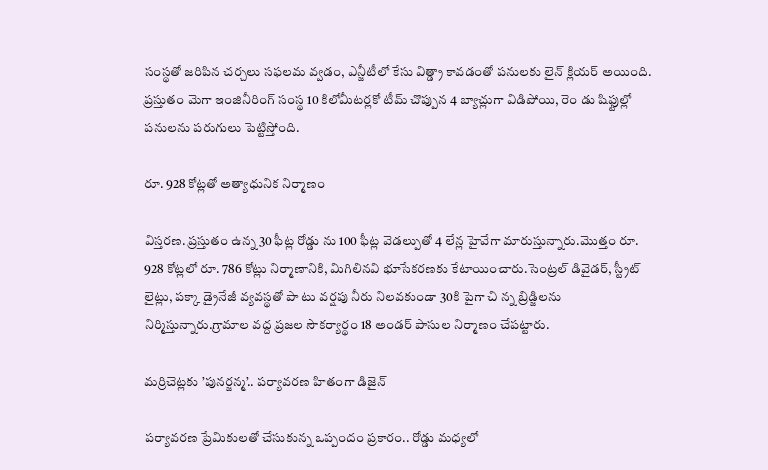సంస్థతో జరిపిన చర్చలు సఫలమ వ్వడం, ఎన్జీటీలో కేసు విత్డ్రా కావడంతో పనులకు లైన్ క్లియర్ అయింది. ప్రస్తుతం మెగా ఇంజినీరింగ్ సంస్థ 10 కిలోమీటర్లకో టీమ్ చొప్పున 4 బ్యాచ్లుగా విడిపోయి, రెం డు షిఫ్టుల్లో పనులను పరుగులు పెట్టిస్తోంది.

రూ. 928 కోట్లతో అత్యాధునిక నిర్మాణం

విస్తరణ. ప్రస్తుతం ఉన్న 30 ఫీట్ల రోడ్డు ను 100 ఫీట్ల వెడల్పుతో 4 లేన్ల హైవేగా మారుస్తున్నారు.మొత్తం రూ. 928 కోట్లలో రూ. 786 కోట్లు నిర్మాణానికి, మిగిలినవి భూసేకరణకు కేటాయించారు.సెంట్రల్ డివైడర్, స్ట్రీట్ లైట్లు, పక్కా డ్రైనేజీ వ్యవస్థతో పా టు వర్షపు నీరు నిలవకుండా 30కి పైగా చి న్న బ్రిడ్జిలను నిర్మిస్తున్నారు.గ్రామాల వద్ద ప్రజల సౌకర్యార్థం 18 అండర్ పాసుల నిర్మాణం చేపట్టారు.

మర్రిచెట్లకు ’పునర్జన్మ’.. పర్యావరణ హితంగా డిజైన్

పర్యావరణ ప్రేమికులతో చేసుకున్న ఒప్పందం ప్రకారం.. రోడ్డు మధ్యలో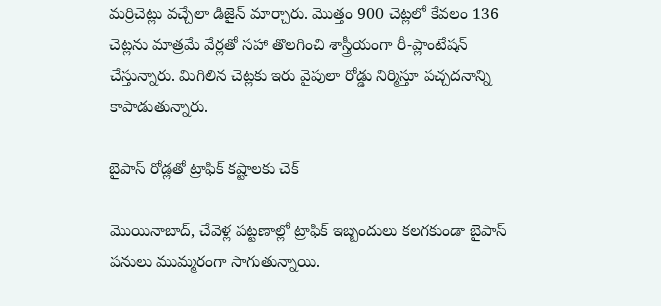మర్రిచెట్లు వచ్చేలా డిజైన్ మార్చారు. మొత్తం 900 చెట్లలో కేవలం 136 చెట్లను మాత్రమే వేర్లతో సహా తొలగించి శాస్త్రీయంగా రీ-ప్లాంటేషన్ చేస్తున్నారు. మిగిలిన చెట్లకు ఇరు వైపులా రోడ్డు నిర్మిస్తూ పచ్చదనాన్ని కాపాడుతున్నారు.

బైపాస్ రోడ్లతో ట్రాఫిక్ కష్టాలకు చెక్

మొయినాబాద్, చేవెళ్ల పట్టణాల్లో ట్రాఫిక్ ఇబ్బందులు కలగకుండా బైపాస్ పనులు ముమ్మరంగా సాగుతున్నాయి.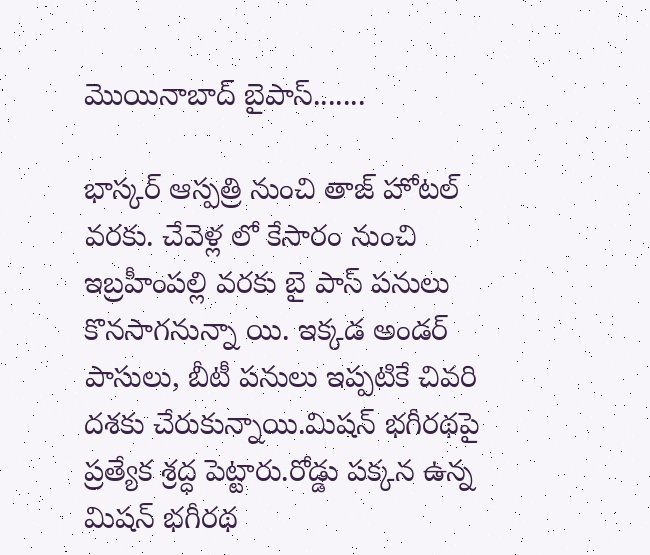మొయినాబాద్ బైపాస్.......

భాస్కర్ ఆస్పత్రి నుంచి తాజ్ హోటల్ వరకు. చేవెళ్ల లో కేసారం నుంచి ఇబ్రహీంపల్లి వరకు బై పాస్ పనులు కొనసాగనున్నా యి. ఇక్కడ అండర్ పాసులు, బీటీ పనులు ఇప్పటికే చివరి దశకు చేరుకున్నాయి.మిషన్ భగీరథపై ప్రత్యేక శ్రద్ధ పెట్టారు.రోడ్డు పక్కన ఉన్న మిషన్ భగీరథ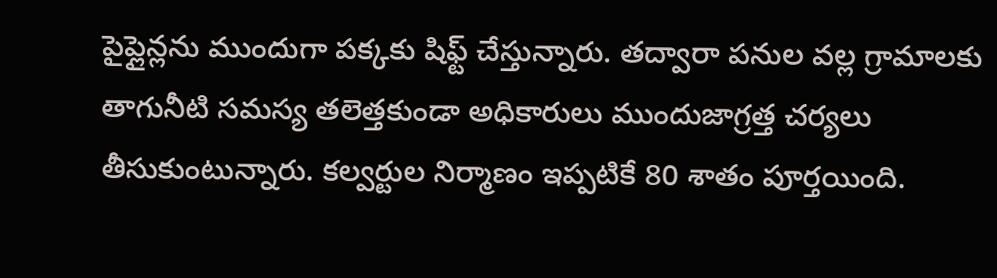పైప్లైన్లను ముందుగా పక్కకు షిఫ్ట్ చేస్తున్నారు. తద్వారా పనుల వల్ల గ్రామాలకు తాగునీటి సమస్య తలెత్తకుండా అధికారులు ముందుజాగ్రత్త చర్యలు తీసుకుంటున్నారు. కల్వర్టుల నిర్మాణం ఇప్పటికే 80 శాతం పూర్తయింది.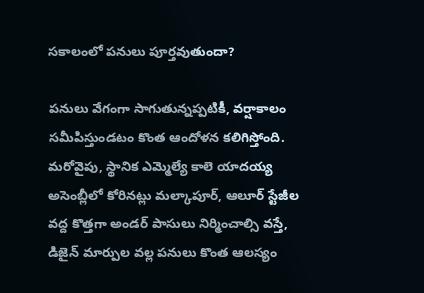సకాలంలో పనులు పూర్తవుతుందా?

పనులు వేగంగా సాగుతున్నప్పటికీ, వర్షాకాలం సమీపిస్తుండటం కొంత ఆందోళన కలిగిస్తోంది. మరోవైపు, స్థానిక ఎమ్మెల్యే కాలె యాదయ్య అసెంబ్లీలో కోరినట్లు మల్కాపూర్, ఆలూర్ స్టేజీల వద్ద కొత్తగా అండర్ పాసులు నిర్మించాల్సి వస్తే, డిజైన్ మార్పుల వల్ల పనులు కొంత ఆలస్యం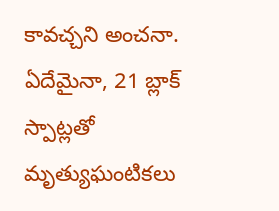కావచ్చని అంచనా. ఏదేమైనా, 21 బ్లాక్ స్పాట్లతో మృత్యుఘంటికలు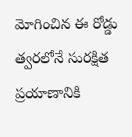మోగించిన ఈ రోడ్డు త్వరలోనే సురక్షిత ప్రయాణానికి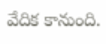వేదిక కానుంది.